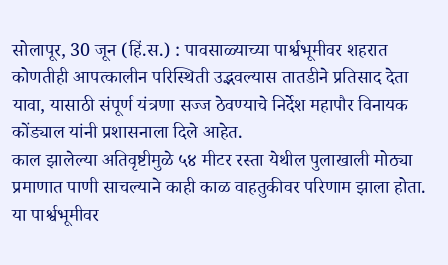सोलापूर, 30 जून (हिं.स.) : पावसाळ्याच्या पार्श्वभूमीवर शहरात कोणतीही आपत्कालीन परिस्थिती उद्भवल्यास तातडीने प्रतिसाद देता यावा, यासाठी संपूर्ण यंत्रणा सज्ज ठेवण्याचे निर्देश महापौर विनायक कोंड्याल यांनी प्रशासनाला दिले आहेत.
काल झालेल्या अतिवृष्टीमुळे ५४ मीटर रस्ता येथील पुलाखाली मोठ्या प्रमाणात पाणी साचल्याने काही काळ वाहतुकीवर परिणाम झाला होता. या पार्श्वभूमीवर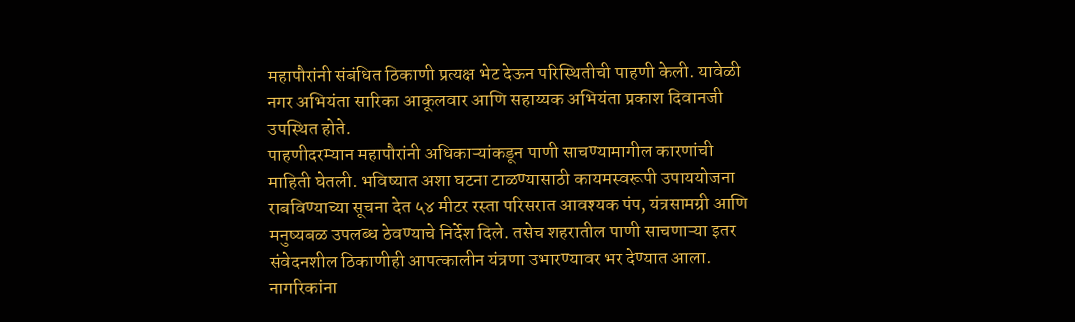महापौरांनी संबंधित ठिकाणी प्रत्यक्ष भेट देऊन परिस्थितीची पाहणी केली. यावेळी नगर अभियंता सारिका आकूलवार आणि सहाय्यक अभियंता प्रकाश दिवानजी उपस्थित होते.
पाहणीदरम्यान महापौरांनी अधिकाऱ्यांकडून पाणी साचण्यामागील कारणांची माहिती घेतली. भविष्यात अशा घटना टाळण्यासाठी कायमस्वरूपी उपाययोजना राबविण्याच्या सूचना देत ५४ मीटर रस्ता परिसरात आवश्यक पंप, यंत्रसामग्री आणि मनुष्यबळ उपलब्ध ठेवण्याचे निर्देश दिले. तसेच शहरातील पाणी साचणाऱ्या इतर संवेदनशील ठिकाणीही आपत्कालीन यंत्रणा उभारण्यावर भर देण्यात आला.
नागरिकांना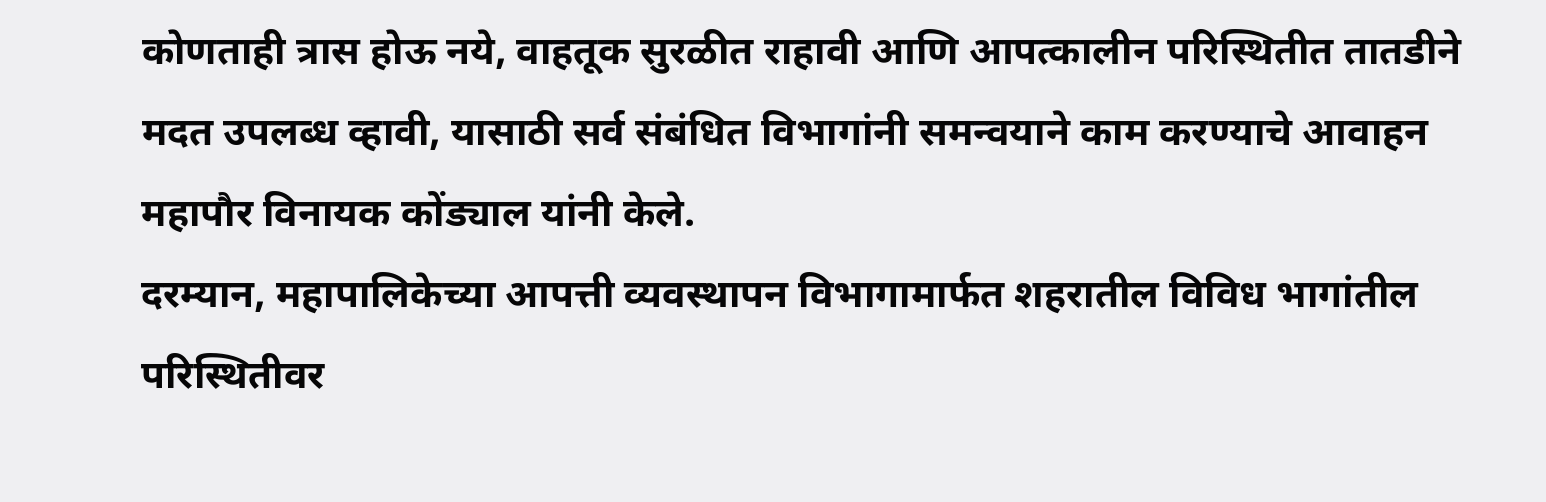कोणताही त्रास होऊ नये, वाहतूक सुरळीत राहावी आणि आपत्कालीन परिस्थितीत तातडीने मदत उपलब्ध व्हावी, यासाठी सर्व संबंधित विभागांनी समन्वयाने काम करण्याचे आवाहन महापौर विनायक कोंड्याल यांनी केले.
दरम्यान, महापालिकेच्या आपत्ती व्यवस्थापन विभागामार्फत शहरातील विविध भागांतील परिस्थितीवर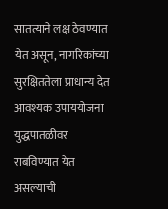सातत्याने लक्ष ठेवण्यात येत असून, नागरिकांच्या सुरक्षिततेला प्राधान्य देत आवश्यक उपाययोजना युद्धपातळीवर राबविण्यात येत असल्याची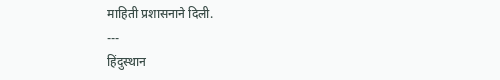माहिती प्रशासनाने दिली.
---
हिंदुस्थान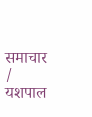समाचार / यशपाल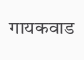गायकवाड